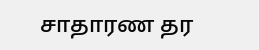சாதாரண தர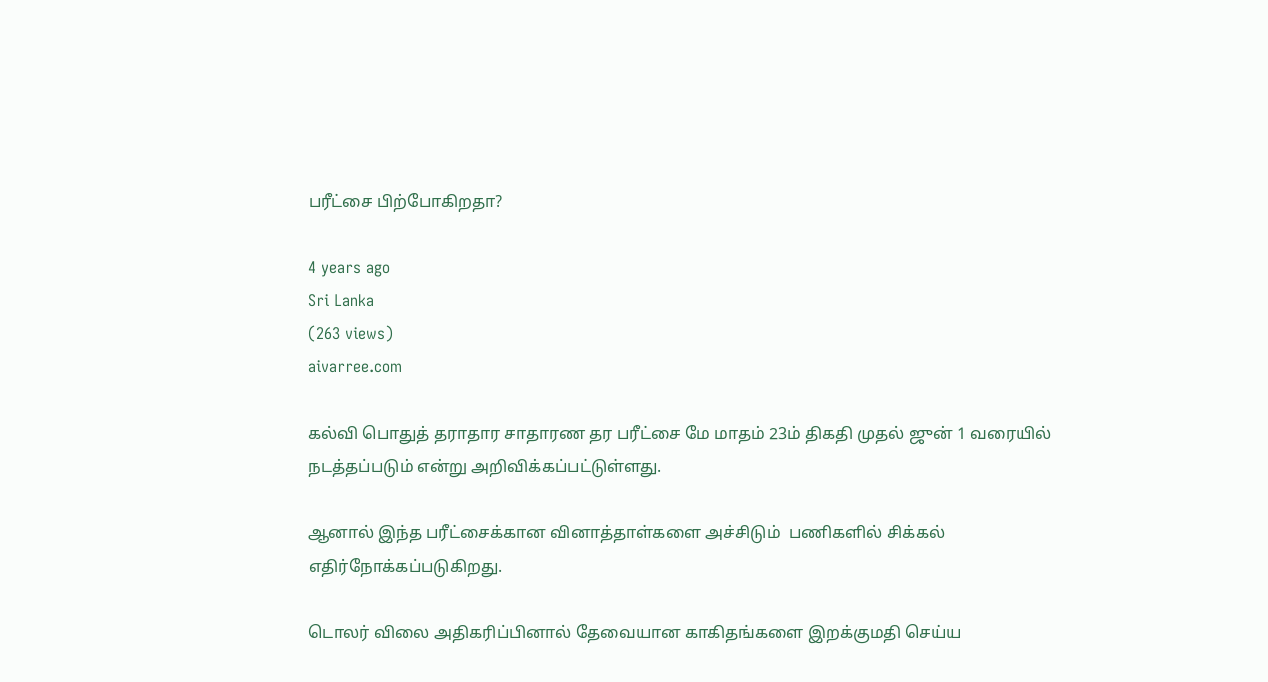பரீட்சை பிற்போகிறதா?

4 years ago
Sri Lanka
(263 views)
aivarree.com

கல்வி பொதுத் தராதார சாதாரண தர பரீட்சை மே மாதம் 23ம் திகதி முதல் ஜுன் 1 வரையில் நடத்தப்படும் என்று அறிவிக்கப்பட்டுள்ளது.

ஆனால் இந்த பரீட்சைக்கான வினாத்தாள்களை அச்சிடும்  பணிகளில் சிக்கல் எதிர்நோக்கப்படுகிறது.

டொலர் விலை அதிகரிப்பினால் தேவையான காகிதங்களை இறக்குமதி செய்ய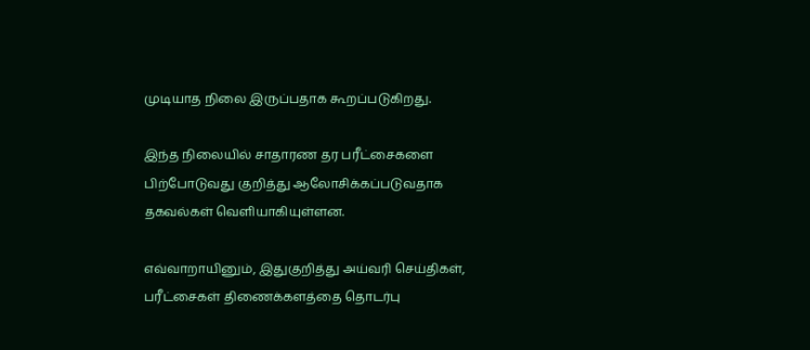முடியாத நிலை இருப்பதாக கூறப்படுகிறது.

இந்த நிலையில் சாதாரண தர பரீட்சைகளை பிற்போடுவது குறித்து ஆலோசிக்கப்படுவதாக தகவல்கள் வெளியாகியுள்ளன.

எவ்வாறாயினும், இதுகுறித்து அய்வரி செய்திகள், பரீட்சைகள் திணைக்களத்தை தொடர்பு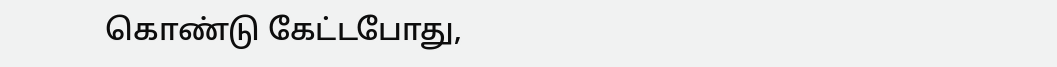கொண்டு கேட்டபோது,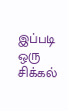இப்படி ஒரு சிக்கல்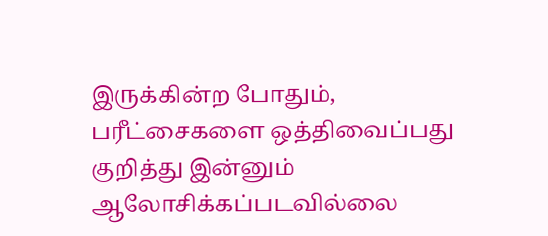இருக்கின்ற போதும், பரீட்சைகளை ஒத்திவைப்பது குறித்து இன்னும் ஆலோசிக்கப்படவில்லை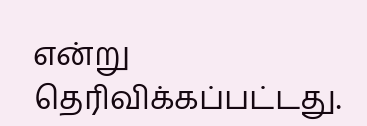என்று தெரிவிக்கப்பட்டது.